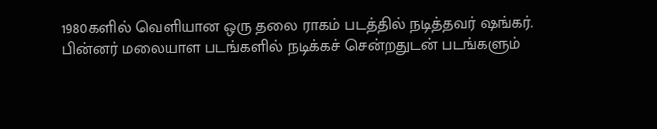1980களில் வெளியான ஒரு தலை ராகம் படத்தில் நடித்தவர் ஷங்கர்.
பின்னர் மலையாள படங்களில் நடிக்கச் சென்றதுடன் படங்களும்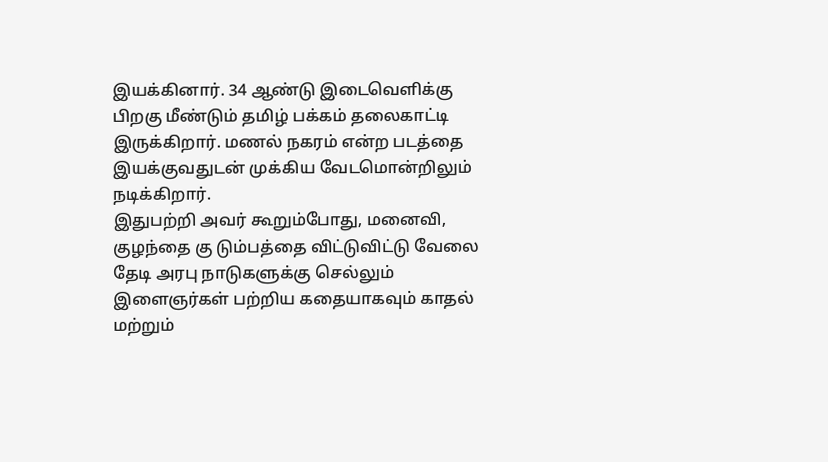இயக்கினார். 34 ஆண்டு இடைவெளிக்கு பிறகு மீண்டும் தமிழ் பக்கம் தலைகாட்டி இருக்கிறார். மணல் நகரம் என்ற படத்தை இயக்குவதுடன் முக்கிய வேடமொன்றிலும் நடிக்கிறார்.
இதுபற்றி அவர் கூறும்போது, மனைவி, குழந்தை கு டும்பத்தை விட்டுவிட்டு வேலை தேடி அரபு நாடுகளுக்கு செல்லும் இளைஞர்கள் பற்றிய கதையாகவும் காதல் மற்றும்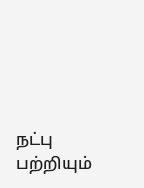நட்பு பற்றியும்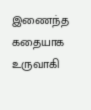இணைந்த கதையாக உருவாகி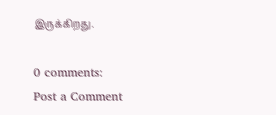இருக்கிறது.

0 comments:
Post a Comment